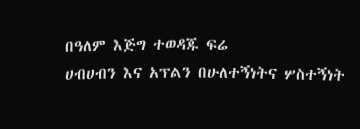በዓለም እጅግ ተወዳጁ ፍሬ
ሀብሀብን እና አፕልን በሁለተኝነትና ሦስተኝነት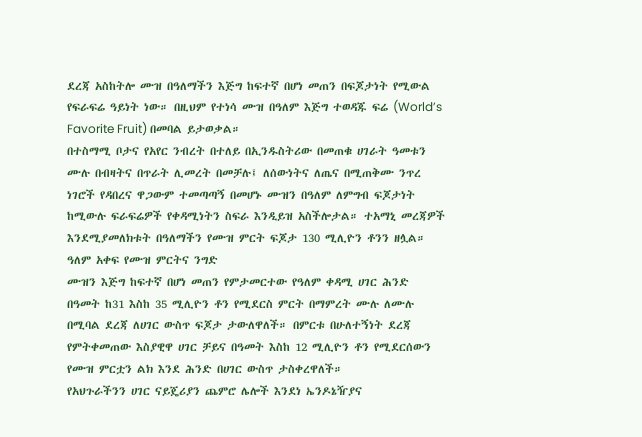ደረጃ አስከትሎ ሙዝ በዓለማችን እጅግ ከፍተኛ በሆነ መጠን በፍጆታነት የሚውል የፍራፍሬ ዓይነት ነው። በዚህም የተነሳ ሙዝ በዓለም እጅግ ተወዳጁ ፍሬ (World’s Favorite Fruit) በመባል ይታወቃል።
በተስማሚ ቦታና የአየር ንብረት በተለይ በኢንዱስትሪው በመጠቁ ሀገራት ዓመቱን ሙሉ በብዛትና በጥራት ሊመረት በመቻሉ፤ ለሰውነትና ለጤና በሚጠቅሙ ንጥረ ነገሮች የዳበረና ዋጋውም ተመጣጣኝ በመሆኑ ሙዝን በዓለም ለምግብ ፍጆታነት ከሚውሉ ፍራፍሬዎች የቀዳሚነትን ስፍራ እንዲይዝ አስችሎታል። ተአማኒ መረጃዎች እንደሚያመለክቱት በዓለማችን የሙዝ ምርት ፍጆታ 130 ሚሊዮን ቶንን ዘሏል።
ዓለም አቀፍ የሙዝ ምርትና ንግድ
ሙዝን እጅግ ከፍተኛ በሆነ መጠን የምታመርተው የዓለም ቀዳሚ ሀገር ሕንድ በዓመት ከ31 እስከ 35 ሚሊዮን ቶን የሚደርስ ምርት በማምረት ሙሉ ለሙሉ በሚባል ደረጃ ለሀገር ውስጥ ፍጆታ ታውለዋለች። በምርቱ በሁለተኝነት ደረጃ የምትቀመጠው እስያዊዋ ሀገር ቻይና በዓመት እስከ 12 ሚሊዮን ቶን የሚደርሰውን የሙዝ ምርቷን ልክ እንደ ሕንድ በሀገር ውስጥ ታስቀረዋለች።
የአህጉራችንን ሀገር ናይጄሪያን ጨምሮ ሌሎች እንደነ ኤንዶኔዥያና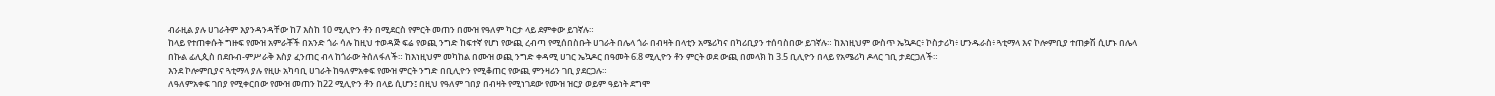ብራዚል ያሉ ሀገራትም እያንዳንዳቸው ከ7 እስከ 10 ሚሊዮን ቶን በሚደርስ የምርት መጠን በሙዝ የዓለም ካርታ ላይ ደምቀው ይገኛሉ።
ከላይ የተጠቀሱት ግዙፍ የሙዝ አምራቾች በአንድ ጎራ ሳሉ ከዚህ ተወዳጅ ፍሬ የወጪ ንግድ ከፍተኛ የሆነ የውጪ ረብጣ የሚሰበስቡት ሀገራት በሌላ ጎራ በብዛት በላቲን አሜሪካና በካሪቢያን ተሰባስበው ይገኛሉ። ከእነዚህም ውስጥ ኤኳዶር፥ ኮስታሪካ፥ ሆንዱራስ፥ ጓቲማላ እና ኮሎምቢያ ተጠቃሽ ሲሆኑ በሌላ በኩል ፊሊጲስ በደቡብ-ምሥራቅ እስያ ፈንጠር ብላ ከጎራው ትሰለፋለች። ከእነዚህም መካከል በሙዝ ወጪ ንግድ ቀዳሚ ሀገር ኤኳዶር በዓመት 6̇.8 ሚሊዮን ቶን ምርት ወደ ውጪ በመላክ ከ 3.5 ቢሊዮን በላይ የአሜሪካ ዶላር ገቢ ታደርጋለች።
እንደ ኮሎምቢያና ጓቲማላ ያሉ የዚሁ አካባቢ ሀገራት ከዓለምአቀፍ የሙዝ ምርት ንግድ በቢሊዮን የሚቆጠር የውጪ ምንዛሪን ገቢ ያደርጋሉ።
ለዓለምአቀፍ ገበያ የሚቀርበው የሙዝ መጠን ከ22 ሚሊዮን ቶን በላይ ሲሆን፤ በዚህ የዓለም ገበያ በብዛት የሚነገደው የሙዝ ዝርያ ወይም ዓይነት ደግሞ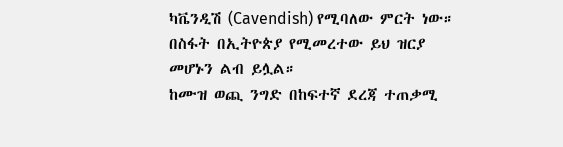ካቬንዲሽ (Cavendish) የሚባለው ምርት ነው። በስፋት በኢትዮጵያ የሚመረተው ይህ ዝርያ መሆኑን ልብ ይሏል።
ከሙዝ ወጪ ንግድ በከፍተኛ ደረጃ ተጠቃሚ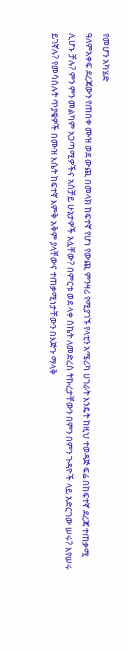የመሆን አካሄድ
ዓለምአቀፍ ደረጃውን የጠበቀ ሙዝ ወደ ውጪ በመላክ ከፍተኛ የሆነ የውጪ ምንዛሪ የሚያገኙ የላቲን አሜሪካ ሀገራት እንዴት ከዚህ ተወዳጅ ፍሬ በከፍተኛ ደረጃ ተጠቃሚ ሊሆኑ ቻሉ? ምን ምን መልካም አጋጣሚዎችና አስቻይ ሁኔታዎች አሏቸው? በምርቱ ወደ ላቀ ስኬት ለመድረስ ትኩረታቸውን በምን በምን ጉዳዮች ላይ አድርገው ሠሩ? እየሠሩ ይገኛሉ? የመሳሰሉት ጥያቄዎች በሙዝ እሴት ከፍተኛ እምቅ አቅም ያላቸውና ተጠቃሚነታቸውን በእጅጉ ማላቅ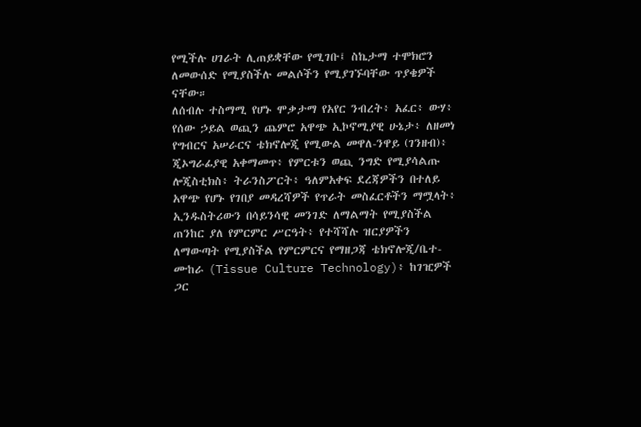የሚችሉ ሀገራት ሊጠይቋቸው የሚገቡ፤ ስኬታማ ተሞክሮን ለመውሰድ የሚያስችሉ መልሶችን የሚያገኙባቸው ጥያቄዎች ናቸው።
ለሰብሉ ተስማሚ የሆኑ ሞቃታማ የአየር ንብረት፥ አፈር፥ ውሃ፥ የሰው ኃይል ወጪን ጨምሮ አዋጭ ኢኮኖሚያዊ ሁኔታ፥ ለዘመነ የግብርና አሠራርና ቴክኖሎጂ የሚውል መዋለ-ንዋይ (ገንዘብ)፥ ጂኦግራፊያዊ አቀማመጥ፥ የምርቱን ወጪ ንግድ የሚያሳልጡ ሎጂስቲክስ፥ ትራንስፖርት፥ ዓለምአቀፍ ደረጃዎችን በተለይ አዋጭ የሆኑ የገበያ መዳረሻዎች የጥራት መስፈርቶችን ማሟላት፥ ኢንዱስትሪውን በሳይንሳዊ መንገድ ለማልማት የሚያስችል ጠንከር ያለ የምርምር ሥርዓት፥ የተሻሻሉ ዝርያዎችን ለማውጣት የሚያስችል የምርምርና የማዘጋጃ ቴክኖሎጂ/ቤተ-ሙከራ (Tissue Culture Technology)፥ ከገዢዎች ጋር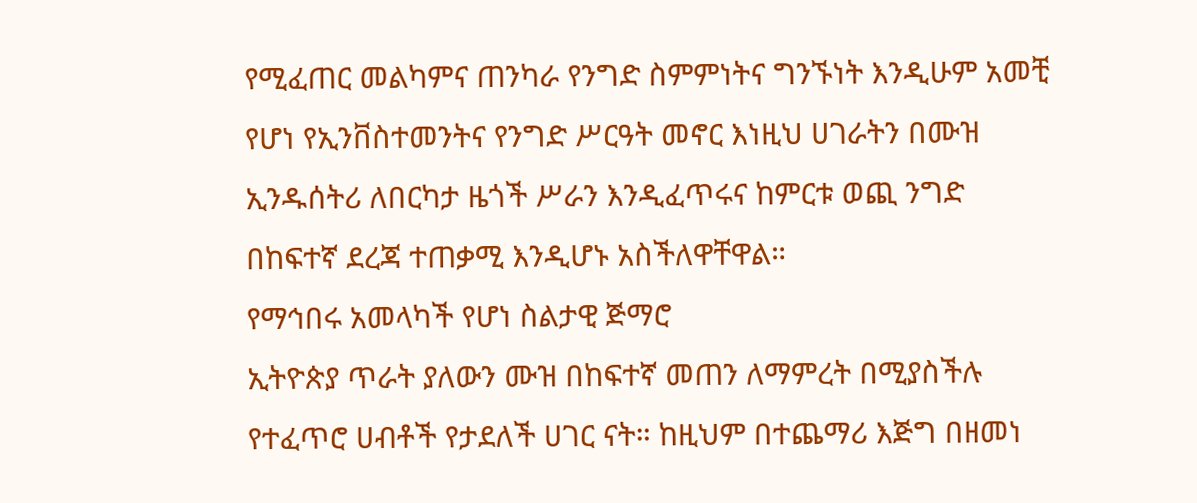የሚፈጠር መልካምና ጠንካራ የንግድ ስምምነትና ግንኙነት እንዲሁም አመቺ የሆነ የኢንቨስተመንትና የንግድ ሥርዓት መኖር እነዚህ ሀገራትን በሙዝ ኢንዱሰትሪ ለበርካታ ዜጎች ሥራን እንዲፈጥሩና ከምርቱ ወጪ ንግድ በከፍተኛ ደረጃ ተጠቃሚ እንዲሆኑ አስችለዋቸዋል።
የማኅበሩ አመላካች የሆነ ስልታዊ ጅማሮ
ኢትዮጵያ ጥራት ያለውን ሙዝ በከፍተኛ መጠን ለማምረት በሚያስችሉ የተፈጥሮ ሀብቶች የታደለች ሀገር ናት። ከዚህም በተጨማሪ እጅግ በዘመነ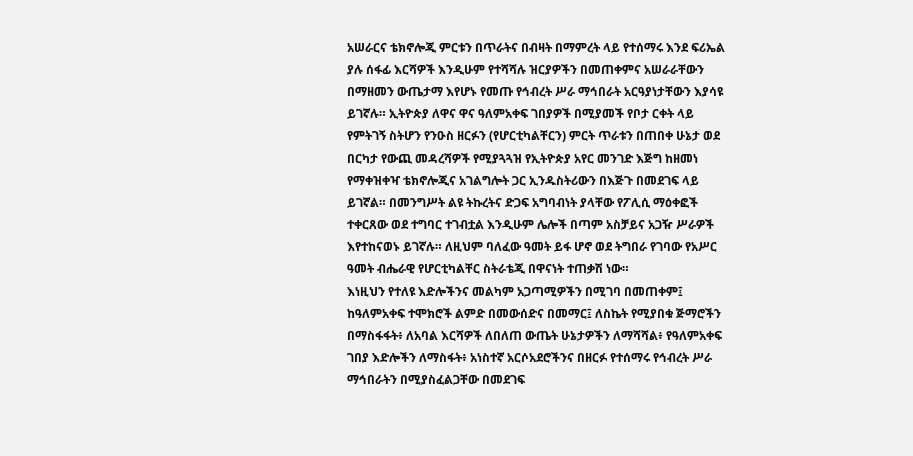አሠራርና ቴክኖሎጂ ምርቱን በጥራትና በብዛት በማምረት ላይ የተሰማሩ እንደ ፍሪኤል ያሉ ሰፋፊ እርሻዎች እንዲሁም የተሻሻሉ ዝርያዎችን በመጠቀምና አሠራራቸውን በማዘመን ውጤታማ እየሆኑ የመጡ የኅብረት ሥራ ማኅበራት አርዓያነታቸውን እያሳዩ ይገኛሉ። ኢትዮጵያ ለዋና ዋና ዓለምአቀፍ ገበያዎች በሚያመች የቦታ ርቀት ላይ የምትገኝ ስትሆን የንዑስ ዘርፉን (የሆርቲካልቸርን) ምርት ጥራቱን በጠበቀ ሁኔታ ወደ በርካታ የውጪ መዳረሻዎች የሚያጓጓዝ የኢትዮጵያ አየር መንገድ እጅግ ከዘመነ የማቀዝቀዣ ቴክኖሎጂና አገልግሎት ጋር ኢንዱስትሪውን በእጅጉ በመደገፍ ላይ ይገኛል። በመንግሥት ልዩ ትኩረትና ድጋፍ አግባብነት ያላቸው የፖሊሲ ማዕቀፎች ተቀርጸው ወደ ተግባር ተገብቷል እንዲሁም ሌሎች በጣም አስቻይና አጋዥ ሥራዎች እየተከናወኑ ይገኛሉ። ለዚህም ባለፈው ዓመት ይፋ ሆኖ ወደ ትግበራ የገባው የአሥር ዓመት ብሔራዊ የሆርቲካልቸር ስትራቴጂ በዋናነት ተጠቃሽ ነው።
እነዚህን የተለዩ እድሎችንና መልካም አጋጣሚዎችን በሚገባ በመጠቀም፤ ከዓለምአቀፍ ተሞክሮች ልምድ በመውሰድና በመማር፤ ለስኬት የሚያበቁ ጅማሮችን በማስፋፋት፥ ለአባል እርሻዎች ለበለጠ ውጤት ሁኔታዎችን ለማሻሻል፥ የዓለምአቀፍ ገበያ እድሎችን ለማስፋት፥ አነስተኛ አርሶአደሮችንና በዘርፉ የተሰማሩ የኅብረት ሥራ ማኅበራትን በሚያስፈልጋቸው በመደገፍ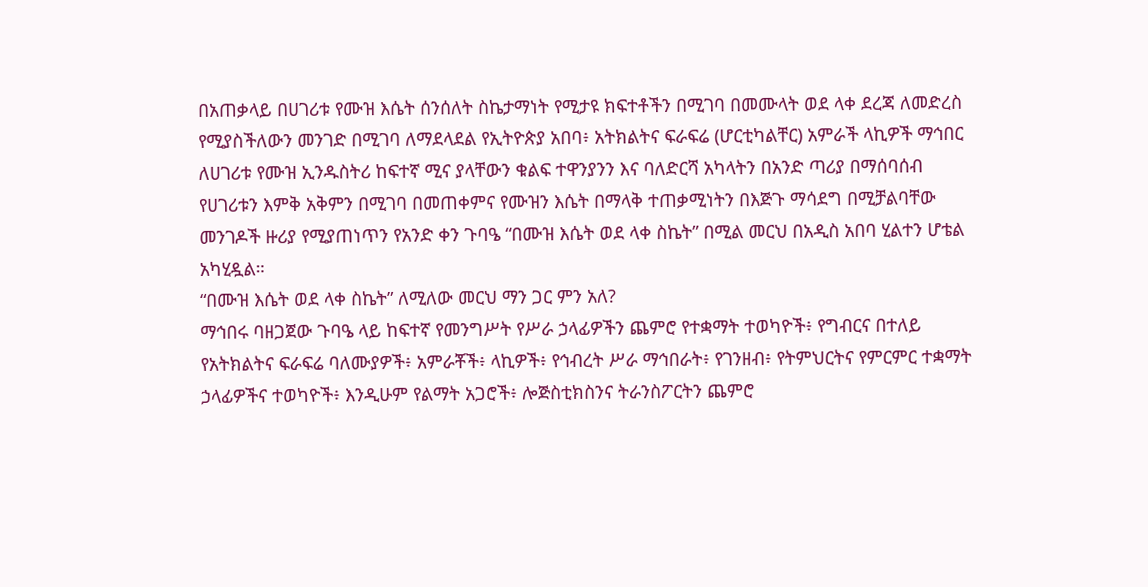በአጠቃላይ በሀገሪቱ የሙዝ እሴት ሰንሰለት ስኬታማነት የሚታዩ ክፍተቶችን በሚገባ በመሙላት ወደ ላቀ ደረጃ ለመድረስ የሚያስችለውን መንገድ በሚገባ ለማደላደል የኢትዮጵያ አበባ፥ አትክልትና ፍራፍሬ (ሆርቲካልቸር) አምራች ላኪዎች ማኅበር ለሀገሪቱ የሙዝ ኢንዱስትሪ ከፍተኛ ሚና ያላቸውን ቁልፍ ተዋንያንን እና ባለድርሻ አካላትን በአንድ ጣሪያ በማሰባሰብ የሀገሪቱን እምቅ አቅምን በሚገባ በመጠቀምና የሙዝን እሴት በማላቅ ተጠቃሚነትን በእጅጉ ማሳደግ በሚቻልባቸው መንገዶች ዙሪያ የሚያጠነጥን የአንድ ቀን ጉባዔ “በሙዝ እሴት ወደ ላቀ ስኬት” በሚል መርህ በአዲስ አበባ ሂልተን ሆቴል አካሂዷል።
“በሙዝ እሴት ወደ ላቀ ስኬት” ለሚለው መርህ ማን ጋር ምን አለ?
ማኅበሩ ባዘጋጀው ጉባዔ ላይ ከፍተኛ የመንግሥት የሥራ ኃላፊዎችን ጨምሮ የተቋማት ተወካዮች፥ የግብርና በተለይ የአትክልትና ፍራፍሬ ባለሙያዎች፥ አምራቾች፥ ላኪዎች፥ የኅብረት ሥራ ማኅበራት፥ የገንዘብ፥ የትምህርትና የምርምር ተቋማት ኃላፊዎችና ተወካዮች፥ እንዲሁም የልማት አጋሮች፥ ሎጅስቲክስንና ትራንስፖርትን ጨምሮ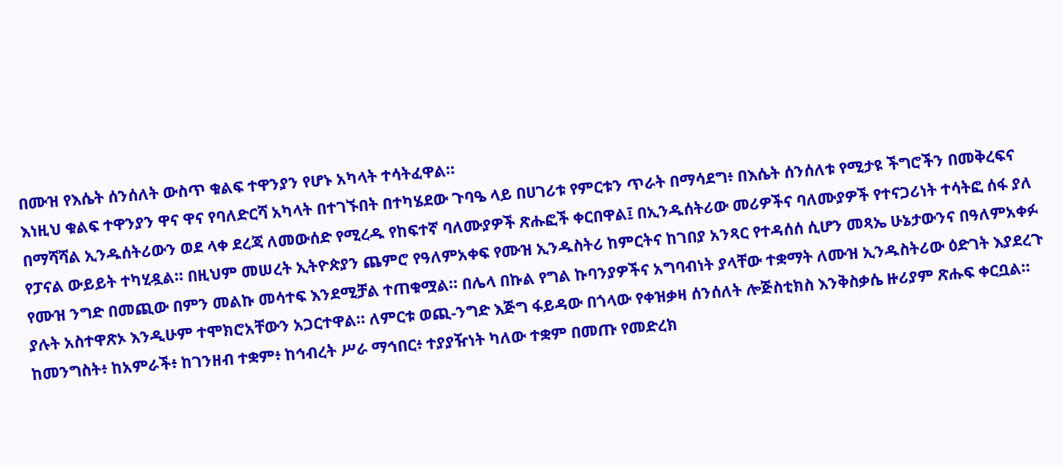በሙዝ የእሴት ሰንሰለት ውስጥ ቁልፍ ተዋንያን የሆኑ አካላት ተሳትፈዋል።
እነዚህ ቁልፍ ተዋንያን ዋና ዋና የባለድርሻ አካላት በተገኙበት በተካሄደው ጉባዔ ላይ በሀገሪቱ የምርቱን ጥራት በማሳደግ፥ በእሴት ሰንሰለቱ የሚታዩ ችግሮችን በመቅረፍና በማሻሻል ኢንዱሰትሪውን ወደ ላቀ ደረጃ ለመውሰድ የሚረዱ የከፍተኛ ባለሙያዎች ጽሑፎች ቀርበዋል፤ በኢንዱሰትሪው መሪዎችና ባለሙያዎች የተናጋሪነት ተሳትፎ ሰፋ ያለ የፓናል ውይይት ተካሂዷል። በዚህም መሠረት ኢትዮጵያን ጨምሮ የዓለምአቀፍ የሙዝ ኢንዱስትሪ ከምርትና ከገበያ አንጻር የተዳሰሰ ሲሆን መጻኤ ሁኔታውንና በዓለምአቀፉ የሙዝ ንግድ በመጪው በምን መልኩ መሳተፍ እንደሚቻል ተጠቁሟል። በሌላ በኩል የግል ኩባንያዎችና አግባብነት ያላቸው ተቋማት ለሙዝ ኢንዱስትሪው ዕድገት እያደረጉ ያሉት አስተዋጽኦ እንዲሁም ተሞክሮአቸውን አጋርተዋል። ለምርቱ ወጪ-ንግድ እጅግ ፋይዳው በጎላው የቀዝቃዛ ሰንሰለት ሎጅስቲክስ እንቅስቃሴ ዙሪያም ጽሑፍ ቀርቧል።
ከመንግስት፥ ከአምራች፥ ከገንዘብ ተቋም፥ ከኅብረት ሥራ ማኅበር፥ ተያያዥነት ካለው ተቋም በመጡ የመድረክ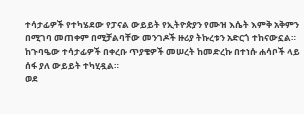ተሳታፊዎች የተካሄደው የፓናል ውይይት የኢትዮጵያን የሙዝ እሴት እምቅ አቅምን በሚገባ መጠቀም በሚቻልባቸው መንገዶች ዙሪያ ትኩረቱን አድርጎ ተከናውኗል። ከጉባዔው ተሳታፊዎች በቀረቡ ጥያቄዎች መሠረት ከመድረኩ በተነሱ ሐሳቦች ላይ ሰፋ ያለ ውይይት ተካሂዷል።
ወደ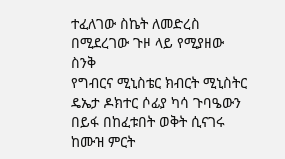ተፈለገው ስኬት ለመድረስ በሚደረገው ጉዞ ላይ የሚያዘው ስንቅ
የግብርና ሚኒስቴር ክብርት ሚኒስትር ዴኤታ ዶክተር ሶፊያ ካሳ ጉባዔውን በይፋ በከፈቱበት ወቅት ሲናገሩ ከሙዝ ምርት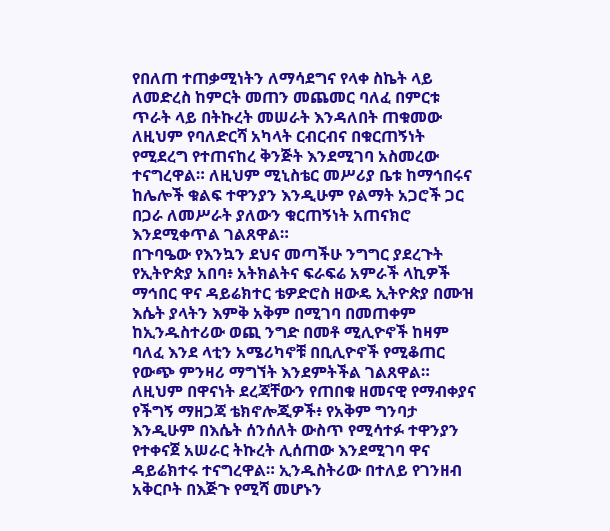የበለጠ ተጠቃሚነትን ለማሳደግና የላቀ ስኬት ላይ ለመድረስ ከምርት መጠን መጨመር ባለፈ በምርቱ ጥራት ላይ በትኩረት መሠራት እንዳለበት ጠቁመው ለዚህም የባለድርሻ አካላት ርብርብና በቁርጠኝነት የሚደረግ የተጠናከረ ቅንጅት እንደሚገባ አስመረው ተናግረዋል። ለዚህም ሚኒስቴር መሥሪያ ቤቱ ከማኅበሩና ከሌሎች ቁልፍ ተዋንያን እንዲሁም የልማት አጋሮች ጋር በጋራ ለመሥራት ያለውን ቁርጠኝነት አጠናክሮ እንደሚቀጥል ገልጸዋል።
በጉባዔው የእንኳን ደህና መጣችሁ ንግግር ያደረጉት የኢትዮጵያ አበባ፥ አትክልትና ፍራፍሬ አምራች ላኪዎች ማኅበር ዋና ዳይሬክተር ቴዎድሮስ ዘውዴ ኢትዮጵያ በሙዝ እሴት ያላትን እምቅ አቅም በሚገባ በመጠቀም ከኢንዱስተሪው ወጪ ንግድ በመቶ ሚሊዮኖች ከዛም ባለፈ እንደ ላቲን አሜሪካኖቹ በቢሊዮኖች የሚቆጠር የውጭ ምንዛሪ ማግኘት እንደምትችል ገልጸዋል።
ለዚህም በዋናነት ደረጃቸውን የጠበቁ ዘመናዊ የማብቀያና የችግኝ ማዘጋጃ ቴክኖሎጂዎች፥ የአቅም ግንባታ እንዲሁም በእሴት ሰንሰለት ውስጥ የሚሳተፉ ተዋንያን የተቀናጀ አሠራር ትኩረት ሊሰጠው እንደሚገባ ዋና ዳይሬክተሩ ተናግረዋል። ኢንዱስትሪው በተለይ የገንዘብ አቅርቦት በእጅጉ የሚሻ መሆኑን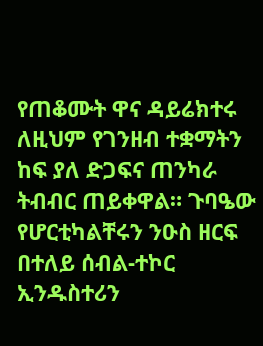የጠቆሙት ዋና ዳይሬክተሩ ለዚህም የገንዘብ ተቋማትን ከፍ ያለ ድጋፍና ጠንካራ ትብብር ጠይቀዋል። ጉባዔው የሆርቲካልቸሩን ንዑስ ዘርፍ በተለይ ሰብል-ተኮር ኢንዱስተሪን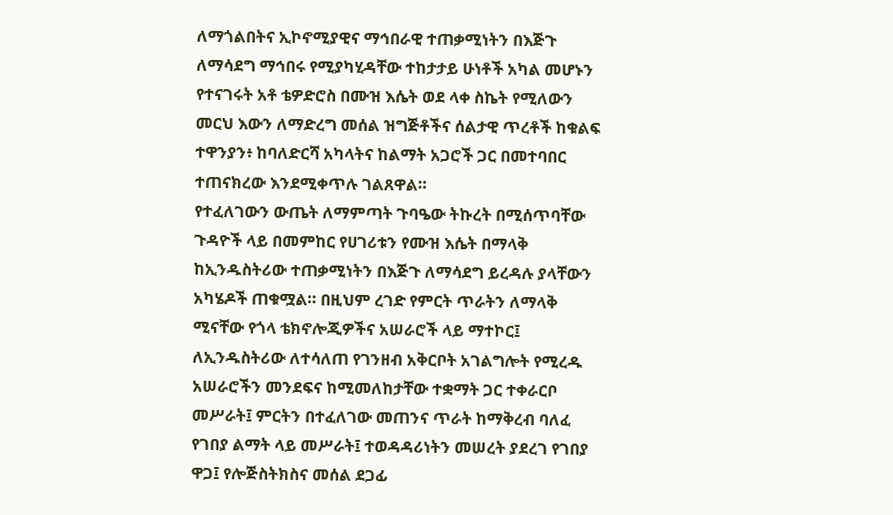ለማጎልበትና ኢኮኖሚያዊና ማኅበራዊ ተጠቃሚነትን በእጅጉ ለማሳደግ ማኅበሩ የሚያካሂዳቸው ተከታታይ ሁነቶች አካል መሆኑን የተናገሩት አቶ ቴዎድሮስ በሙዝ እሴት ወደ ላቀ ስኬት የሚለውን መርህ እውን ለማድረግ መሰል ዝግጅቶችና ሰልታዊ ጥረቶች ከቁልፍ ተዋንያን፥ ከባለድርሻ አካላትና ከልማት አጋሮች ጋር በመተባበር ተጠናክረው እንደሚቀጥሉ ገልጸዋል።
የተፈለገውን ውጤት ለማምጣት ጉባዔው ትኩረት በሚሰጥባቸው ጉዳዮች ላይ በመምከር የሀገሪቱን የሙዝ እሴት በማላቅ ከኢንዱስትሪው ተጠቃሚነትን በእጅጉ ለማሳደግ ይረዳሉ ያላቸውን አካሄዶች ጠቁሟል። በዚህም ረገድ የምርት ጥራትን ለማላቅ ሚናቸው የጎላ ቴክኖሎጂዎችና አሠራሮች ላይ ማተኮር፤ ለኢንዱስትሪው ለተሳለጠ የገንዘብ አቅርቦት አገልግሎት የሚረዱ አሠራሮችን መንደፍና ከሚመለከታቸው ተቋማት ጋር ተቀራርቦ መሥራት፤ ምርትን በተፈለገው መጠንና ጥራት ከማቅረብ ባለፈ የገበያ ልማት ላይ መሥራት፤ ተወዳዳሪነትን መሠረት ያደረገ የገበያ ዋጋ፤ የሎጅስትክስና መሰል ደጋፊ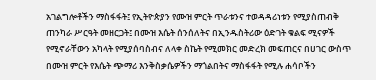አገልግሎቶችን ማስፋፋት፤ የኢትዮጵያን የሙዝ ምርት ጥራቱንና ተወዳዳሪነቱን የሚያስጠብቅ ጠንካራ ሥርዓት መዘርጋት፤ በሙዝ እሴት ሰንሰለትና በኢንዱስትሪው ዕድገት ቁልፍ ሚናዎች የሚኖራቸውን አካላት የሚያሰባስብና ለላቀ ስኬት የሚመክር መድረክ መፍጠርና በሀገር ውስጥ በሙዝ ምርት የእሴት ጭማሪ እንቅስቃሴዎችን ማጎልበትና ማስፋፋት የሚሉ ሐሳቦችን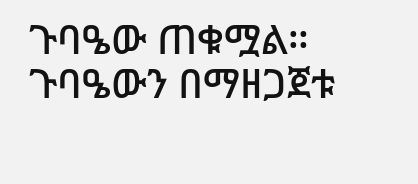ጉባዔው ጠቁሟል።
ጉባዔውን በማዘጋጀቱ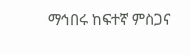ማኅበሩ ከፍተኛ ምስጋና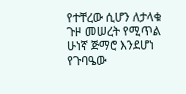የተቸረው ሲሆን ለታላቁ ጉዞ መሠረት የሚጥል ሁነኛ ጅማሮ እንደሆነ የጉባዔው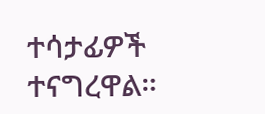ተሳታፊዎች ተናግረዋል።